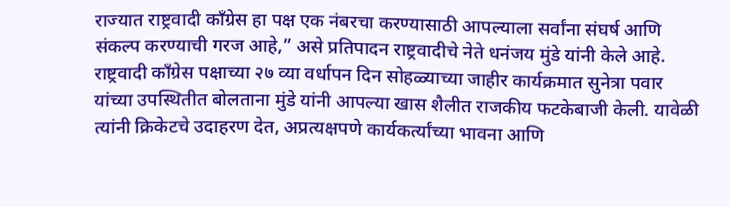राज्यात राष्ट्रवादी काँग्रेस हा पक्ष एक नंबरचा करण्यासाठी आपल्याला सर्वांना संघर्ष आणि संकल्प करण्याची गरज आहे,” असे प्रतिपादन राष्ट्रवादीचे नेते धनंजय मुंडे यांनी केले आहे. राष्ट्रवादी काँग्रेस पक्षाच्या २७ व्या वर्धापन दिन सोहळ्याच्या जाहीर कार्यक्रमात सुनेत्रा पवार यांच्या उपस्थितीत बोलताना मुंडे यांनी आपल्या खास शैलीत राजकीय फटकेबाजी केली. यावेळी त्यांनी क्रिकेटचे उदाहरण देत, अप्रत्यक्षपणे कार्यकर्त्यांच्या भावना आणि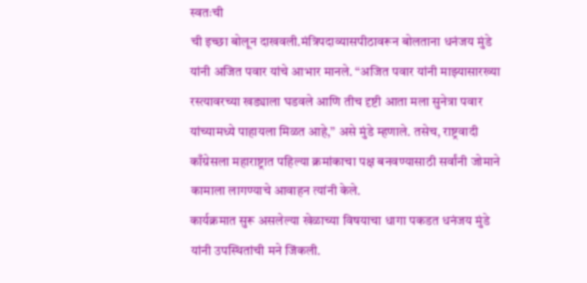स्वतःची
ची इच्छा बोलून दाखवली.मंत्रिपदाव्यासपीठावरून बोलताना धनंजय मुंडे यांनी अजित पवार यांचे आभार मानले. “अजित पवार यांनी माझ्यासारख्या रस्त्यावरच्या खड्याला घडवले आणि तीच दृष्टी आता मला सुनेत्रा पवार यांच्यामध्ये पाहायला मिळत आहे,” असे मुंडे म्हणाले. तसेच, राष्ट्रवादी काँग्रेसला महाराष्ट्रात पहिल्या क्रमांकाचा पक्ष बनवण्यासाठी सर्वांनी जोमाने कामाला लागण्याचे आवाहन त्यांनी केले.
कार्यक्रमात सुरू असलेल्या खेळाच्या विषयाचा धागा पकडत धनंजय मुंडे यांनी उपस्थितांची मने जिंकली.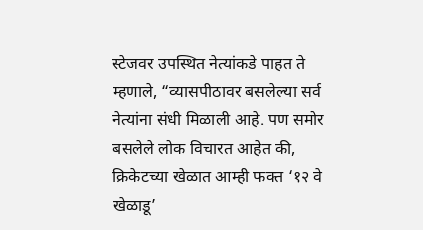स्टेजवर उपस्थित नेत्यांकडे पाहत ते म्हणाले, “व्यासपीठावर बसलेल्या सर्व नेत्यांना संधी मिळाली आहे. पण समोर बसलेले लोक विचारत आहेत की, क्रिकेटच्या खेळात आम्ही फक्त ‘१२ वे खेळाडू’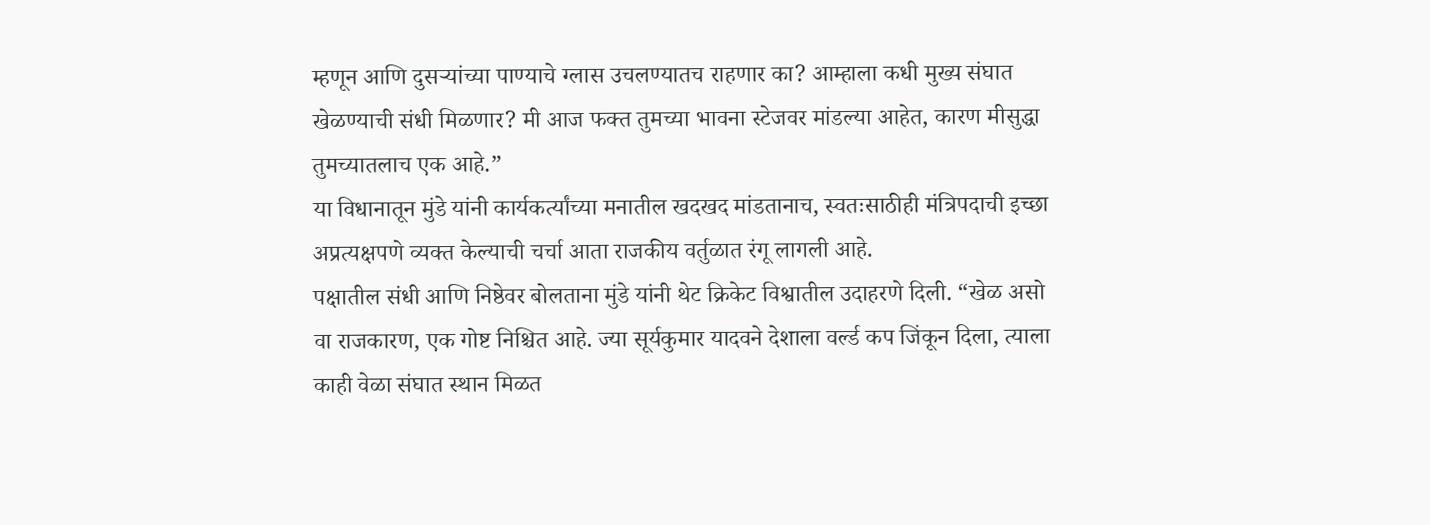म्हणून आणि दुसऱ्यांच्या पाण्याचे ग्लास उचलण्यातच राहणार का? आम्हाला कधी मुख्य संघात खेळण्याची संधी मिळणार? मी आज फक्त तुमच्या भावना स्टेजवर मांडल्या आहेत, कारण मीसुद्धा तुमच्यातलाच एक आहे.”
या विधानातून मुंडे यांनी कार्यकर्त्यांच्या मनातील खदखद मांडतानाच, स्वतःसाठीही मंत्रिपदाची इच्छा अप्रत्यक्षपणे व्यक्त केल्याची चर्चा आता राजकीय वर्तुळात रंगू लागली आहे.
पक्षातील संधी आणि निष्ठेवर बोलताना मुंडे यांनी थेट क्रिकेट विश्वातील उदाहरणे दिली. “खेळ असो वा राजकारण, एक गोष्ट निश्चित आहे. ज्या सूर्यकुमार यादवने देशाला वर्ल्ड कप जिंकून दिला, त्याला काही वेळा संघात स्थान मिळत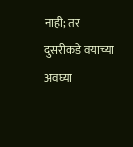नाही; तर दुसरीकडे वयाच्या अवघ्या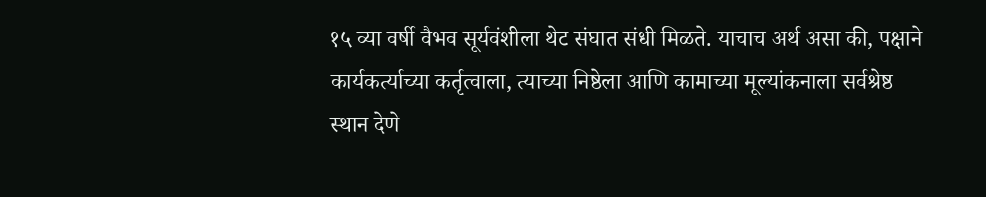१५ व्या वर्षी वैभव सूर्यवंशीला थेट संघात संधी मिळते. याचाच अर्थ असा की, पक्षाने कार्यकर्त्याच्या कर्तृत्वाला, त्याच्या निष्ठेला आणि कामाच्या मूल्यांकनाला सर्वश्रेष्ठ स्थान देणे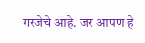गरजेचे आहे. जर आपण हे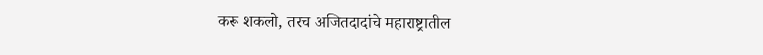करू शकलो, तरच अजितदादांचे महाराष्ट्रातील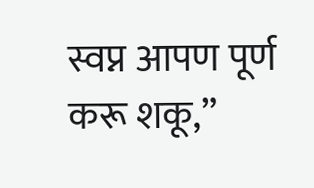स्वप्न आपण पूर्ण करू शकू,”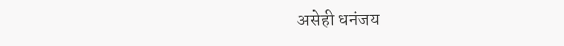असेही धनंजय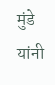मुंडे यांनी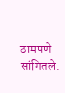ठामपणे सांगितले.